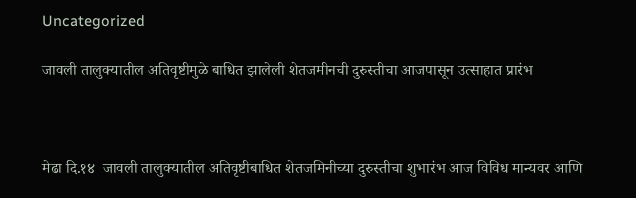Uncategorized

जावली तालुक्यातील अतिवृष्टीमुळे बाधित झालेली शेतजमीनची दुरुस्तीचा आजपासून उत्साहात प्रारंभ



मेढा दि.१४  जावली तालुक्यातील अतिवृष्टीबाधित शेतजमिनीच्या दुरुस्तीचा शुभारंभ आज विविध मान्यवर आणि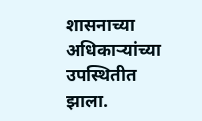शासनाच्या अधिकाऱ्यांच्या उपस्थितीत झाला.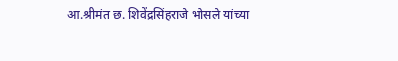आ.श्रीमंत छ. शिवेंद्रसिंहराजे भोसले यांच्या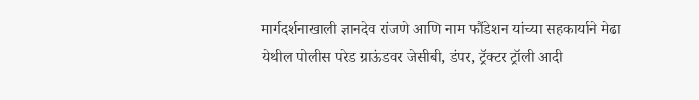मार्गदर्शनाखाली ज्ञानदेव रांजणे आणि नाम फौंडेशन यांच्या सहकार्याने मेढा येथील पोलीस परेड ग्राऊंडवर जेसीबी, डंपर, ट्रॅक्टर ट्रॉली आदी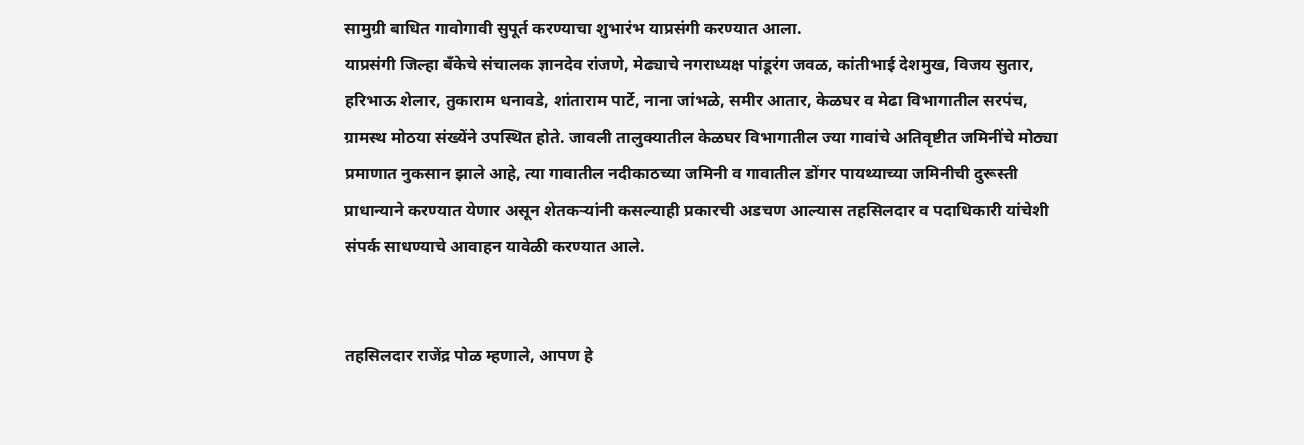सामुग्री बाधित गावोगावी सुपूर्त करण्याचा शुभारंभ याप्रसंगी करण्यात आला.
याप्रसंगी जिल्हा बँकेचे संचालक ज्ञानदेव रांजणे, मेढ्याचे नगराध्यक्ष पांडूरंग जवळ, कांतीभाई देशमुख, विजय सुतार, हरिभाऊ शेलार, तुकाराम धनावडे, शांताराम पार्टे, नाना जांभळे, समीर आतार, केळघर व मेढा विभागातील सरपंच, ग्रामस्थ मोठया संख्येंने उपस्थित होते. जावली तालुक्यातील केळघर विभागातील ज्या गावांचे अतिवृष्टीत जमिनींचे मोठ्या प्रमाणात नुकसान झाले आहे, त्या गावातील नदीकाठच्या जमिनी व गावातील डोंगर पायथ्याच्या जमिनीची दुरूस्ती प्राधान्याने करण्यात येणार असून शेतकऱ्यांनी कसल्याही प्रकारची अडचण आल्यास तहसिलदार व पदाधिकारी यांचेशी संपर्क साधण्याचे आवाहन यावेळी करण्यात आले.


तहसिलदार राजेंद्र पोळ म्हणाले, आपण हे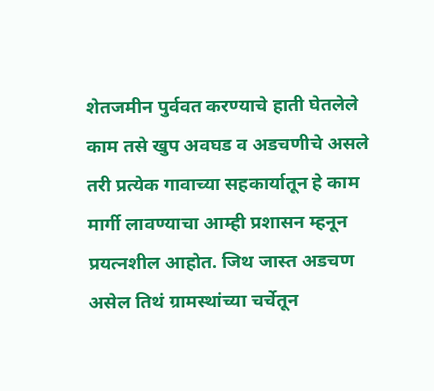शेतजमीन पुर्ववत करण्याचे हाती घेतलेले काम तसे खुप अवघड व अडचणीचे असले तरी प्रत्येक गावाच्या सहकार्यातून हे काम मार्गी लावण्याचा आम्ही प्रशासन म्हनून प्रयत्नशील आहोत. जिथ जास्त अडचण असेल तिथं ग्रामस्थांच्या चर्चेतून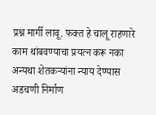प्रश्न मार्गी लावू. फक्त हे चालू राहणारे काम थांबवण्याचा प्रयत्न करू नका अन्यथा शेतकऱ्यांना न्याय देण्यास अडचणी निर्माण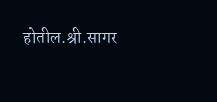होतील.श्री.सागर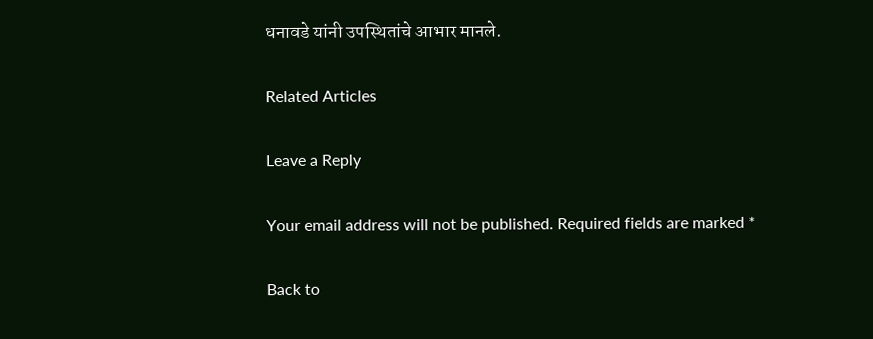धनावडे यांनी उपस्थितांचे आभार मानले.

Related Articles

Leave a Reply

Your email address will not be published. Required fields are marked *

Back to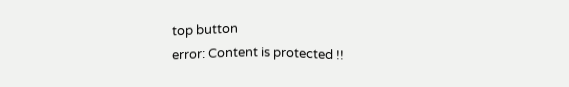top button
error: Content is protected !!